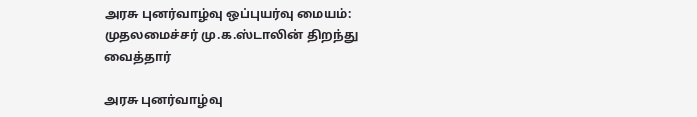அரசு புனர்வாழ்வு ஒப்புயர்வு மையம்: முதலமைச்சர் மு.க.ஸ்டாலின் திறந்து வைத்தார்

அரசு புனர்வாழ்வு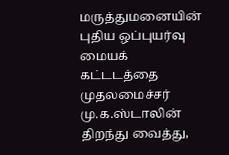மருத்துமனையின் புதிய ஒப்புயர்வு மையக் கட்டடத்தை முதலமைச்சர் மு.க.ஸ்டாலின் திறந்து வைத்து,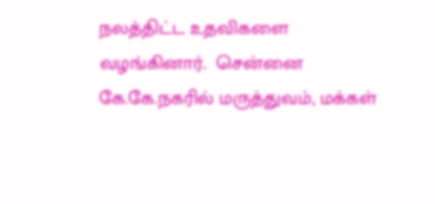நலத்திட்ட உதவிகளை வழங்கினார்.  சென்னை கே.கே.நகரில் மருத்துவம், மக்கள்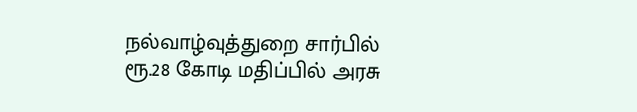நல்வாழ்வுத்துறை சார்பில் ரூ.28 கோடி மதிப்பில் அரசு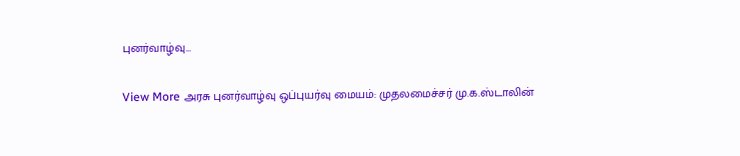புனர்வாழ்வு…

View More அரசு புனர்வாழ்வு ஒப்புயர்வு மையம்: முதலமைச்சர் மு.க.ஸ்டாலின்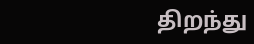திறந்து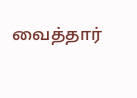வைத்தார்